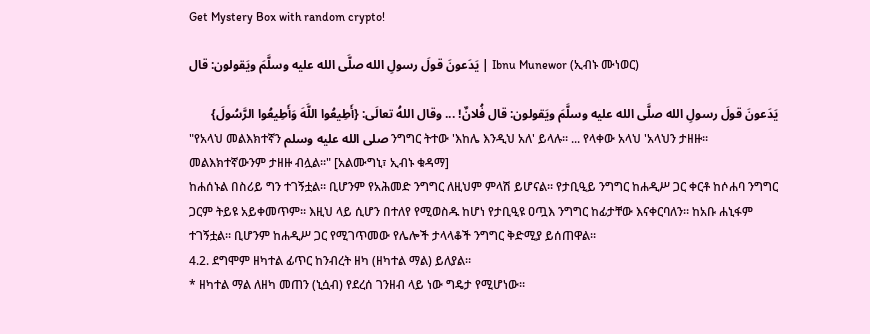Get Mystery Box with random crypto!

يَدَعونَ قولَ رسولِ الله صلَّى الله عليه وسلَّمَ ويَقولون: قال | Ibnu Munewor (ኢብኑ ሙነወር)

يَدَعونَ قولَ رسولِ الله صلَّى الله عليه وسلَّمَ ويَقولون: قال فُلانٌ! ... وقال اللهُ تعالَى: {أَطِيعُوا اللَّهَ وَأَطِيعُوا الرَّسُولَ}
"የአላህ መልእክተኛን صلى الله عليه وسلم ንግግር ትተው 'እከሌ እንዲህ አለ' ይላሉ። ... የላቀው አላህ 'አላህን ታዘዙ። መልእክተኛውንም ታዘዙ ብሏል።" [አልሙግኒ፣ ኢብኑ ቁዳማ]
ከሐሰኑል በስሪይ ግን ተገኝቷል። ቢሆንም የአሕመድ ንግግር ለዚህም ምላሽ ይሆናል። የታቢዒይ ንግግር ከሐዲሥ ጋር ቀርቶ ከሶሐባ ንግግር ጋርም ትይዩ አይቀመጥም። እዚህ ላይ ሲሆን በተለየ የሚወስዱ ከሆነ የታቢዒዩ ዐጧእ ንግግር ከፊታቸው እናቀርባለን። ከአቡ ሐኒፋም ተገኝቷል። ቢሆንም ከሐዲሥ ጋር የሚገጥመው የሌሎች ታላላቆች ንግግር ቅድሚያ ይሰጠዋል።
4.2. ደግሞም ዘካተል ፊጥር ከንብረት ዘካ (ዘካተል ማል) ይለያል።
* ዘካተል ማል ለዘካ መጠን (ኒሷብ) የደረሰ ገንዘብ ላይ ነው ግዴታ የሚሆነው።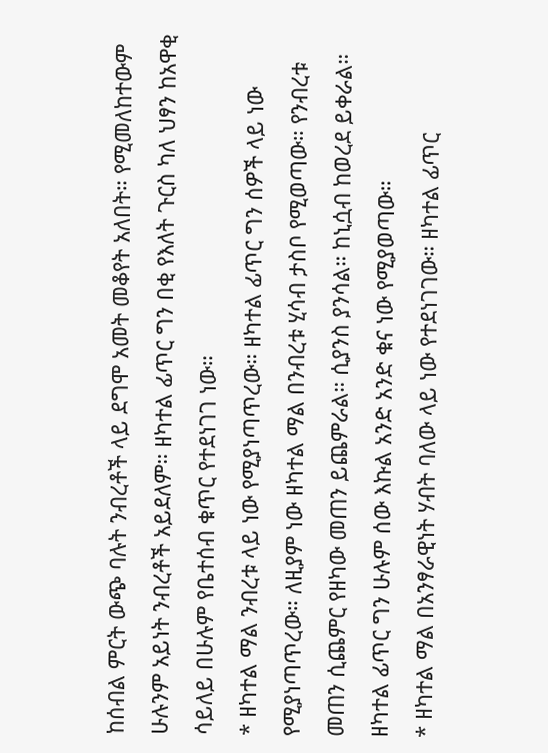ከሰብል ምርት ውጭ ባሉት ንብረቶች ላይ ደግሞ አመት መቆየት አለበት። የሚመለከተውም ሁሉንም አይነት ንብረቶች አይደለም። ዘካተል ፊጥር ግን በቂ የእለት ጉርስ ካለ ህፃን ከአዋቂ ሳይለይ በሁሉም የቤተሰብ ቁጥር የተደነገገ ነው።
* ዘካተል ማል ንብረቱ ላይ ነው የሚያነጣጥረው። ዘካተል ፊጥር ግን ሰዎች ላይ ነው የሚያነጣጥረው። ለዚያም ነው ዘካተል ማል በንብረቱ ሂሳብ ታስቦ የሚወጣው። የንብረቱ መጠን ሲጨምር የዘካው መጠን ይጨምራል። ሲያንስ ያንሳል። ከኒሷብ ከወረደ ይቀራል። ዘካተል ፊጥር ግን ሁሉም ሰው እኩል አንድ አንድ ቁና ነው የሚያወጣው።
* ዘካተል ማል በአንፃራዊነት ሃብት ባለው ላይ ነው የተደነገገው። ዘካተል ፊጥር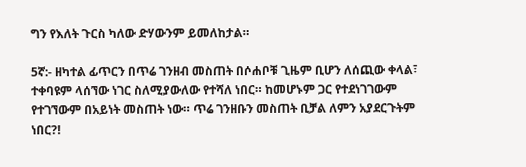ግን የእለት ጉርስ ካለው ድሃውንም ይመለከታል።

5ኛ:- ዘካተል ፊጥርን በጥሬ ገንዘብ መስጠት በሶሐቦቹ ጊዜም ቢሆን ለሰጪው ቀላል፣ ተቀባዩም ላሰኘው ነገር ስለሚያውለው የተሻለ ነበር። ከመሆኑም ጋር የተደነገገውም የተገኘውም በአይነት መስጠት ነው። ጥሬ ገንዘቡን መስጠት ቢቻል ለምን አያደርጉትም ነበር?!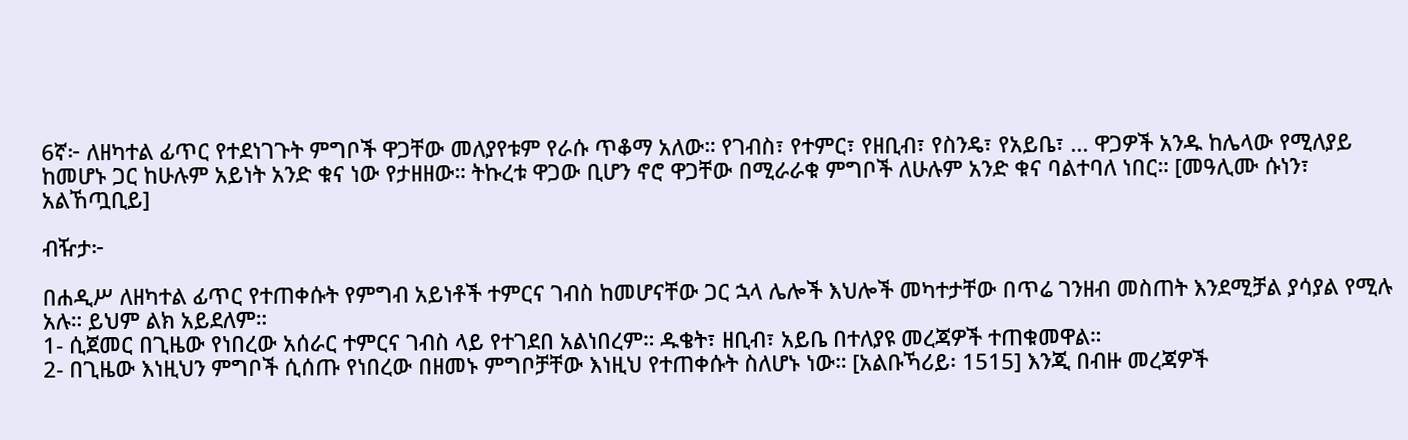6ኛ፦ ለዘካተል ፊጥር የተደነገጉት ምግቦች ዋጋቸው መለያየቱም የራሱ ጥቆማ አለው። የገብስ፣ የተምር፣ የዘቢብ፣ የስንዴ፣ የአይቤ፣ ... ዋጋዎች አንዱ ከሌላው የሚለያይ ከመሆኑ ጋር ከሁሉም አይነት አንድ ቁና ነው የታዘዘው። ትኩረቱ ዋጋው ቢሆን ኖሮ ዋጋቸው በሚራራቁ ምግቦች ለሁሉም አንድ ቁና ባልተባለ ነበር። [መዓሊሙ ሱነን፣ አልኸጧቢይ]

ብዥታ፦

በሐዲሥ ለዘካተል ፊጥር የተጠቀሱት የምግብ አይነቶች ተምርና ገብስ ከመሆናቸው ጋር ኋላ ሌሎች እህሎች መካተታቸው በጥሬ ገንዘብ መስጠት እንደሚቻል ያሳያል የሚሉ አሉ። ይህም ልክ አይደለም።
1- ሲጀመር በጊዜው የነበረው አሰራር ተምርና ገብስ ላይ የተገደበ አልነበረም። ዱቄት፣ ዘቢብ፣ አይቤ በተለያዩ መረጃዎች ተጠቁመዋል።
2- በጊዜው እነዚህን ምግቦች ሲሰጡ የነበረው በዘመኑ ምግቦቻቸው እነዚህ የተጠቀሱት ስለሆኑ ነው። [አልቡኻሪይ፡ 1515] እንጂ በብዙ መረጃዎች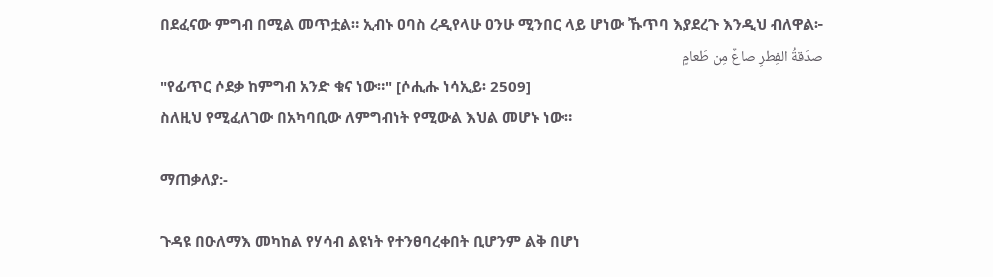በደፈናው ምግብ በሚል መጥቷል። ኢብኑ ዐባስ ረዲየላሁ ዐንሁ ሚንበር ላይ ሆነው ኹጥባ እያደረጉ እንዲህ ብለዋል፦
صدَقةُ الفِطرِ صاعٌ مِن طَعامٍ
"የፊጥር ሶደቃ ከምግብ አንድ ቁና ነው።" [ሶሒሑ ነሳኢይ፡ 2509]
ስለዚህ የሚፈለገው በአካባቢው ለምግብነት የሚውል እህል መሆኑ ነው።

ማጠቃለያ:-

ጉዳዩ በዑለማእ መካከል የሃሳብ ልዩነት የተንፀባረቀበት ቢሆንም ልቅ በሆነ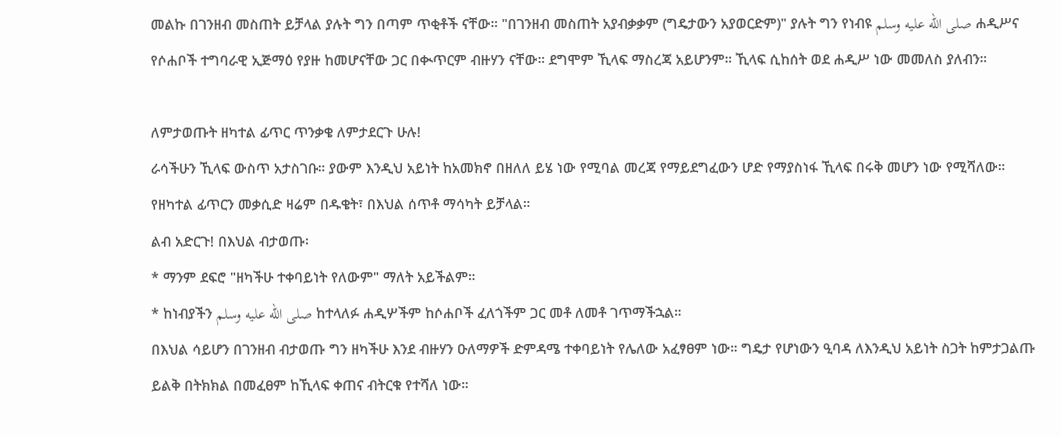መልኩ በገንዘብ መስጠት ይቻላል ያሉት ግን በጣም ጥቂቶች ናቸው። "በገንዘብ መስጠት አያብቃቃም (ግዴታውን አያወርድም)" ያሉት ግን የነብዩ صلى الله عليه وسلم ሐዲሥና የሶሐቦች ተግባራዊ ኢጅማዕ የያዙ ከመሆናቸው ጋር በቊጥርም ብዙሃን ናቸው። ደግሞም ኺላፍ ማስረጃ አይሆንም። ኺላፍ ሲከሰት ወደ ሐዲሥ ነው መመለስ ያለብን።

ለምታወጡት ዘካተል ፊጥር ጥንቃቄ ለምታደርጉ ሁሉ!
ራሳችሁን ኺላፍ ውስጥ አታስገቡ። ያውም እንዲህ አይነት ከአመክኖ በዘለለ ይሄ ነው የሚባል መረጃ የማይደግፈውን ሆድ የማያስነፋ ኺላፍ በሩቅ መሆን ነው የሚሻለው። የዘካተል ፊጥርን መቃሲድ ዛሬም በዱቄት፣ በእህል ሰጥቶ ማሳካት ይቻላል።
ልብ አድርጉ! በእህል ብታወጡ፡
* ማንም ደፍሮ "ዘካችሁ ተቀባይነት የለውም" ማለት አይችልም።
* ከነብያችን صلى الله عليه وسلم ከተላለፉ ሐዲሦችም ከሶሐቦች ፈለጎችም ጋር መቶ ለመቶ ገጥማችኋል።
በእህል ሳይሆን በገንዘብ ብታወጡ ግን ዘካችሁ እንደ ብዙሃን ዑለማዎች ድምዳሜ ተቀባይነት የሌለው አፈፃፀም ነው። ግዴታ የሆነውን ዒባዳ ለእንዲህ አይነት ስጋት ከምታጋልጡ ይልቅ በትክክል በመፈፀም ከኺላፍ ቀጠና ብትርቁ የተሻለ ነው።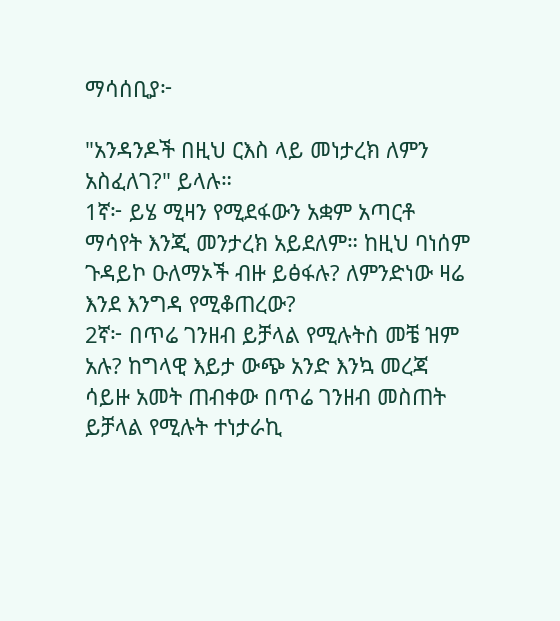ማሳሰቢያ፦

"አንዳንዶች በዚህ ርእስ ላይ መነታረክ ለምን አስፈለገ?" ይላሉ።
1ኛ፦ ይሄ ሚዛን የሚደፋውን አቋም አጣርቶ ማሳየት እንጂ መንታረክ አይደለም። ከዚህ ባነሰም ጉዳይኮ ዑለማኦች ብዙ ይፅፋሉ? ለምንድነው ዛሬ እንደ እንግዳ የሚቆጠረው?
2ኛ፦ በጥሬ ገንዘብ ይቻላል የሚሉትስ መቼ ዝም አሉ? ከግላዊ እይታ ውጭ አንድ እንኳ መረጃ ሳይዙ አመት ጠብቀው በጥሬ ገንዘብ መስጠት ይቻላል የሚሉት ተነታራኪ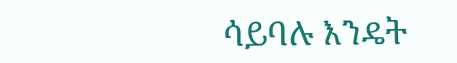ሳይባሉ እንዴት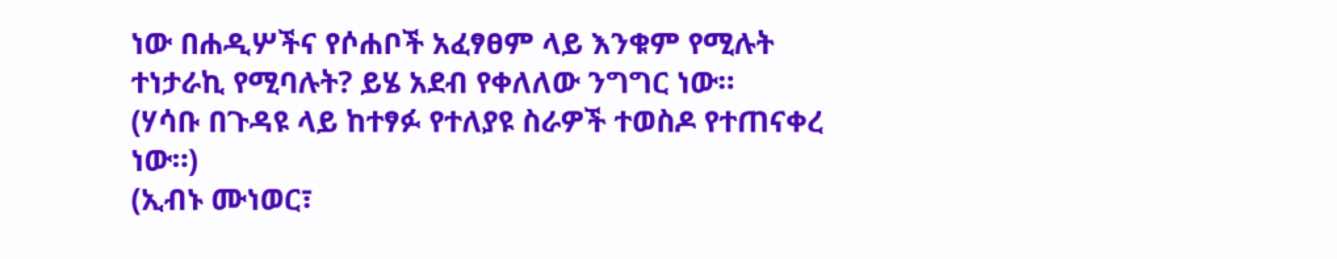ነው በሐዲሦችና የሶሐቦች አፈፃፀም ላይ እንቁም የሚሉት ተነታራኪ የሚባሉት? ይሄ አደብ የቀለለው ንግግር ነው።
(ሃሳቡ በጉዳዩ ላይ ከተፃፉ የተለያዩ ስራዎች ተወስዶ የተጠናቀረ ነው።)
(ኢብኑ ሙነወር፣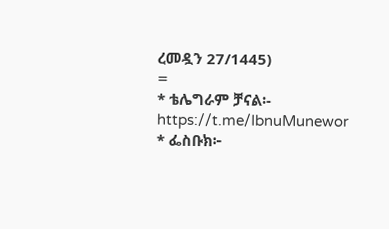ረመዷን 27/1445)
=
* ቴሌግራም ቻናል፡- https://t.me/IbnuMunewor
* ፌስቡክ፦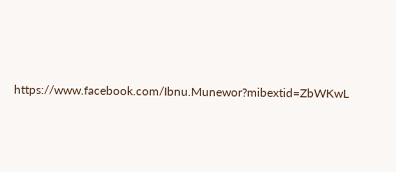https://www.facebook.com/Ibnu.Munewor?mibextid=ZbWKwL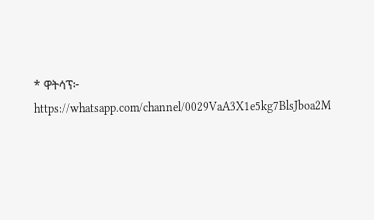* ዋትሳፕ፦ https://whatsapp.com/channel/0029VaA3X1e5kg7BlsJboa2M